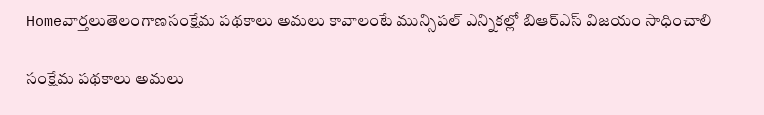Homeవార్తలుతెలంగాణసంక్షేమ పథకాలు అమలు కావాలంటే మున్సిపల్ ఎన్నికల్లో బిఆర్ఎస్ విజయం సాధించాలి

సంక్షేమ పథకాలు అమలు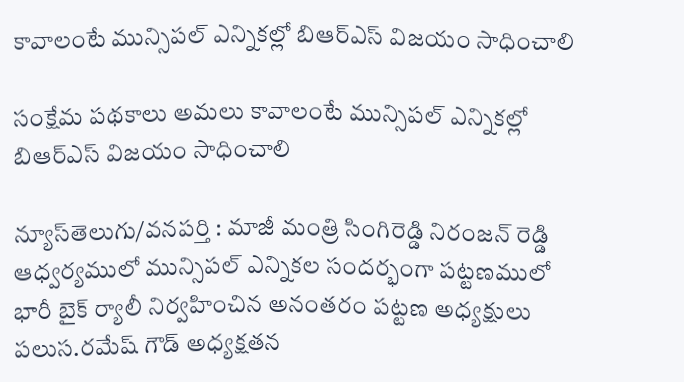కావాలంటే మున్సిపల్ ఎన్నికల్లో బిఆర్ఎస్ విజయం సాధించాలి

సంక్షేమ పథకాలు అమలు కావాలంటే మున్సిపల్ ఎన్నికల్లో బిఆర్ఎస్ విజయం సాధించాలి

న్యూస్‌తెలుగు/వనపర్తి : మాజీ మంత్రి సింగిరెడ్డి నిరంజన్ రెడ్డి ఆధ్వర్యములో మున్సిపల్ ఎన్నికల సందర్భంగా పట్టణములో భారీ బైక్ ర్యాలీ నిర్వహించిన అనంతరం పట్టణ అధ్యక్షులు పలుస.రమేష్ గౌడ్ అధ్యక్షతన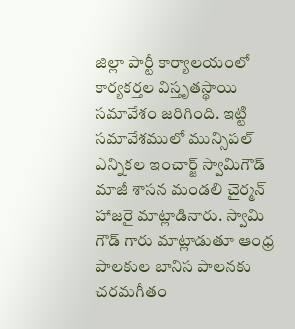జిల్లా పార్టీ కార్యాలయంలో కార్యకర్తల విస్తృతస్థాయి సమావేశం జరిగింది. ఇట్టి సమావేశములో మున్సిపల్ ఎన్నికల ఇంచార్జ్ స్వామిగౌడ్ మాజీ శాసన మండలి చైర్మన్ హాజరై మాట్లాడినారు. స్వామి గౌడ్ గారు మాట్లాడుతూ ఆంధ్ర పాలకుల బానిస పాలనకు చరమగీతం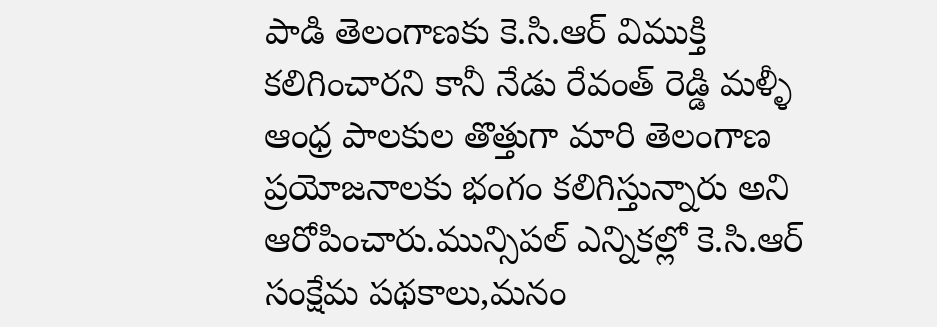పాడి తెలంగాణకు కె.సి.ఆర్ విముక్తి కలిగించారని కానీ నేడు రేవంత్ రెడ్డి మళ్ళీ ఆంధ్ర పాలకుల తొత్తుగా మారి తెలంగాణ ప్రయోజనాలకు భంగం కలిగిస్తున్నారు అని ఆరోపించారు.మున్సిపల్ ఎన్నికల్లో కె.సి.ఆర్ సంక్షేమ పథకాలు,మనం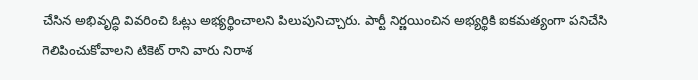చేసిన అభివృద్ధి వివరించి ఓట్లు అభ్యర్థించాలని పిలుపునిచ్చారు. పార్టీ నిర్ణయించిన అభ్యర్థికి ఐకమత్యంగా పనిచేసి గెలిపించుకోవాలని టికెట్ రాని వారు నిరాశ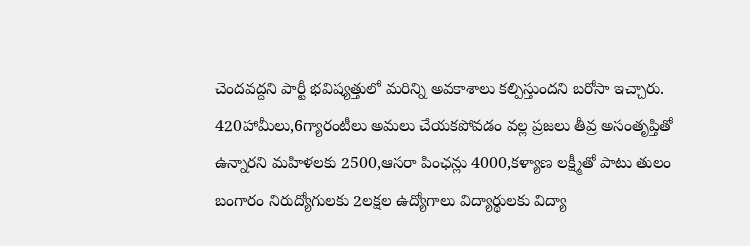చెందవద్దని పార్టీ భవిష్యత్తులో మరిన్ని అవకాశాలు కల్పిస్తుందని బరోసా ఇచ్చారు. 420హామీలు,6గ్యారంటీలు అమలు చేయకపోవడం వల్ల ప్రజలు తీవ్ర అసంతృప్తితో ఉన్నారని మహిళలకు 2500,ఆసరా పింఛన్లు 4000,కళ్యాణ లక్ష్మీతో పాటు తులం బంగారం నిరుద్యోగులకు 2లక్షల ఉద్యోగాలు విద్యార్థులకు విద్యా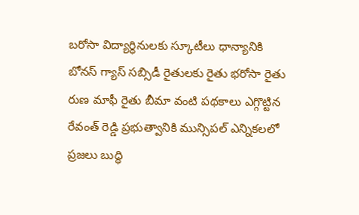బరోసా విద్యార్థినులకు స్కూటీలు ధాన్యానికి బోనస్ గ్యాస్ సబ్సిడీ రైతులకు రైతు భరోసా రైతు రుణ మాఫీ రైతు బీమా వంటి పథకాలు ఎగ్గొట్టిన రేవంత్ రెడ్డి ప్రభుత్వానికి మున్సిపల్ ఎన్నికలలో ప్రజలు బుద్ధి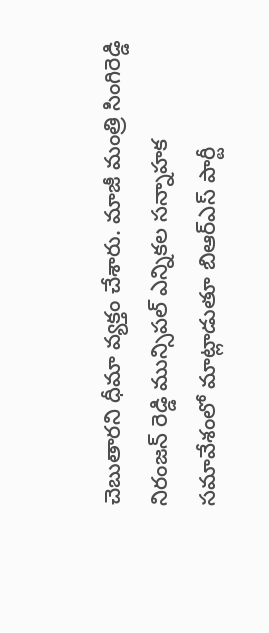చెబుతారని ధీమా వ్యక్తం చేశారు. మాజీ మంత్రి సింగిరెడ్డి నిరంజన్ రెడ్డి మున్సిపల్ ఎన్నికల సన్నాహక సమావేశంలో మాట్లాడుతూ బిఆర్ఎస్ పార్టీ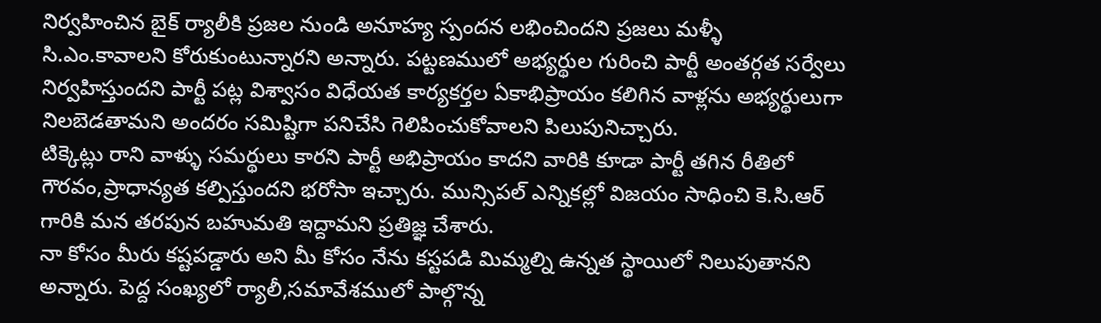నిర్వహించిన బైక్ ర్యాలీకి ప్రజల నుండి అనూహ్య స్పందన లభించిందని ప్రజలు మళ్ళీ సి.ఎం.కావాలని కోరుకుంటున్నారని అన్నారు. పట్టణములో అభ్యర్థుల గురించి పార్టీ అంతర్గత సర్వేలు నిర్వహిస్తుందని పార్టీ పట్ల విశ్వాసం విధేయత కార్యకర్తల ఏకాభిప్రాయం కలిగిన వాళ్లను అభ్యర్థులుగా నిలబెడతామని అందరం సమిష్టిగా పనిచేసి గెలిపించుకోవాలని పిలుపునిచ్చారు.
టిక్కెట్లు రాని వాళ్ళు సమర్థులు కారని పార్టీ అభిప్రాయం కాదని వారికి కూడా పార్టీ తగిన రీతిలో గౌరవం,ప్రాధాన్యత కల్పిస్తుందని భరోసా ఇచ్చారు. మున్సిపల్ ఎన్నికల్లో విజయం సాధించి కె.సి.ఆర్ గారికి మన తరపున బహుమతి ఇద్దామని ప్రతిజ్ఞ చేశారు.
నా కోసం మీరు కష్టపడ్డారు అని మీ కోసం నేను కస్టపడి మిమ్మల్ని ఉన్నత స్థాయిలో నిలుపుతానని అన్నారు. పెద్ద సంఖ్యలో ర్యాలీ,సమావేశములో పాల్గొన్న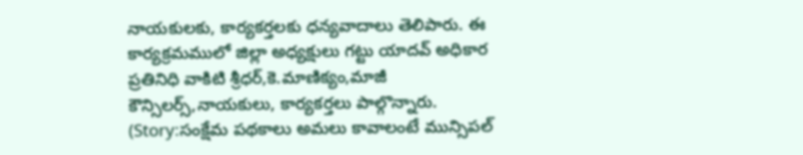నాయకులకు, కార్యకర్తలకు ధన్యవాదాలు తెలిపారు. ఈ కార్యక్రమములో జిల్లా అధ్యక్షులు గట్టు యాదవ్ అధికార ప్రతినిధి వాకిటి శ్రీధర్,కె.మాణిక్యం,మాజీ కౌన్సిలర్స్,నాయకులు, కార్యకర్తలు పాల్గొన్నారు. (Story:సంక్షేమ పథకాలు అమలు కావాలంటే మున్సిపల్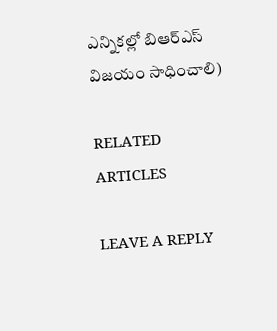ఎన్నికల్లో బిఆర్ఎస్ విజయం సాధించాలి)

RELATED ARTICLES

LEAVE A REPLY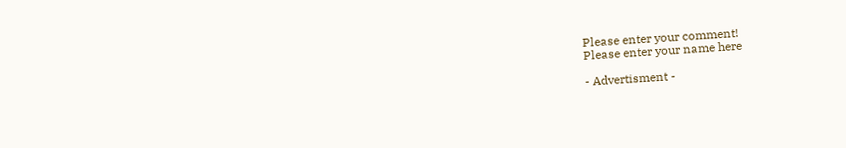Please enter your comment!
Please enter your name here

- Advertisment -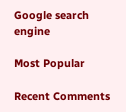Google search engine

Most Popular

Recent Comments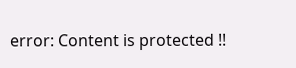error: Content is protected !!